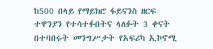ከ500 በላይ የማይክሮ ፋይናንስ ዘርፍ ተዋንያን የተሳተፉበትና ላለፉት 3 ቀናት በተባበሩት መንግሥታት የአፍሪካ ኢኮኖሚ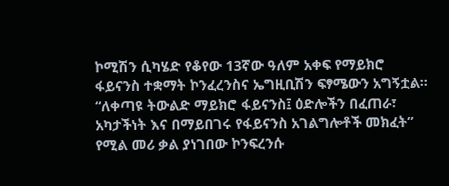ኮሚሽን ሲካሄድ የቆየው 13ኛው ዓለም አቀፍ የማይክሮ ፋይናንስ ተቋማት ኮንፈረንስና ኤግዚቢሽን ፍፃሜውን አግኝቷል።
“ለቀጣዩ ትውልድ ማይክሮ ፋይናንስ፤ ዕድሎችን በፈጠራ፣ አካታችነት እና በማይበገሩ የፋይናንስ አገልግሎቶች መክፈት” የሚል መሪ ቃል ያነገበው ኮንፍረንሱ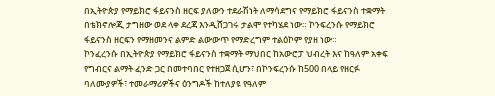በኢትዮጵያ የማይክሮ ፋይናንስ ዘርፍ ያለውን ተደራሽነት ለማሳደግና የማይክሮ ፋይናንስ ተቋማት በቴክኖሎጂ ታግዘው ወደ ላቀ ደረጃ እንዲሸጋገሩ ታልሞ የተካሄደ ነው። ኮንፍረንሱ የማይክሮ ፋይናንስ ዘርፍን የማዘመንና ልምድ ልውውጥ የማድረግም ተልዕኮም የያዘ ነው።
ኮንፈረንሱ በኢትዮጵያ የማይክሮ ፋይናንስ ተቋማት ማህበር ከአውሮፓ ህብረት እና ከዓለም አቀፍ የግብርና ልማት ፈንድ ጋር በመተባበር የተዘጋጀ ሲሆን፣ በኮንፍረንሱ ከ500 በላይ የዘርፉ ባለሙያዎች፣ ተመራማሪዎችና ዕንግዶች ከተለያዩ የዓለም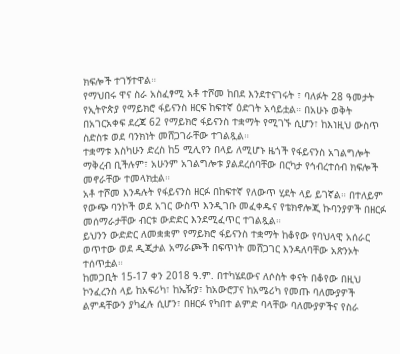ክፍሎች ተገኝተዋል።
የማህበሩ ዋና ስራ አስፈፃሚ አቶ ተሾመ ከበደ እንደተናገሩት ፣ ባለፉት 28 ዓመታት የኢትዮጵያ የማይክሮ ፋይናንስ ዘርፍ ከፍተኛ ዕድገት አሳይቷል። በአሁኑ ወቅት በአገርአቀፍ ደረጃ 62 የማይክሮ ፋይናንስ ተቋማት የሚገኙ ሲሆን፣ ከእነዚህ ውስጥ ስድስቱ ወደ ባንክነት መሸጋገራቸው ተገልጿል።
ተቋማቱ እስካሁን ድረስ ከ5 ሚሊየን በላይ ለሚሆኑ ዜጎች የፋይናንስ አገልግሎት ማቅረብ ቢችሉም፣ አሁንም አገልግሎቱ ያልደረሰባቸው በርካታ የኅብረተሰብ ክፍሎች መኖራቸው ተመላክቷል።
አቶ ተሾመ እንዳሉት የፋይናንስ ዘርፉ በከፍተኛ የለውጥ ሂደት ላይ ይገኛል። በተለይም የውጭ ባንኮች ወደ አገር ውስጥ እንዲገቡ መፈቀዱና የቴክኖሎጂ ኩባንያዎች በዘርፉ መሰማራታቸው ብርቱ ውድድር እንደሚፈጥር ተገልጿል።
ይህንን ውድድር ለመቋቋም የማይክሮ ፋይናንስ ተቋማት ከቆየው የባህላዊ አሰራር ወጥተው ወደ ዲጂታል አማራጮች በፍጥነት መሸጋገር እንዳለባቸው አጽንኦት ተሰጥቷል።
ከመጋቢት 15-17 ቀን 2018 ዓ.ም. በተካሄደውና ለሶስት ቀናት በቆየው በዚህ ኮንፈረንስ ላይ ከአፍሪካ፣ ከኤዥያ፣ ከአውሮፓና ከአሜሪካ የመጡ ባለሙያዎች ልምዳቸውን ያካፈሉ ሲሆን፣ በዘርፉ የካበተ ልምድ ባላቸው ባለሙያዎችና የስራ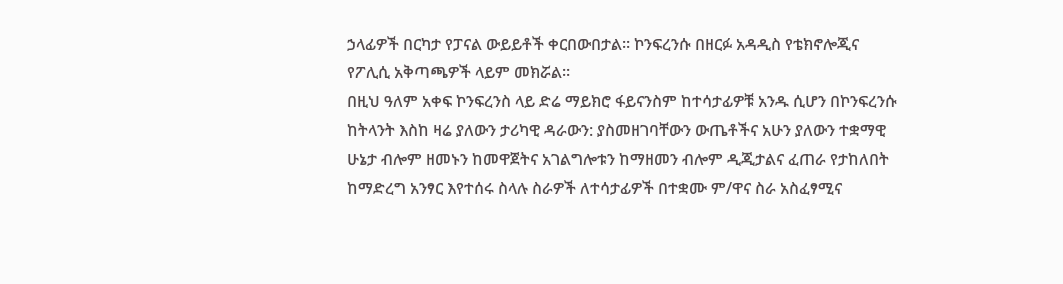ኃላፊዎች በርካታ የፓናል ውይይቶች ቀርበውበታል። ኮንፍረንሱ በዘርፉ አዳዲስ የቴክኖሎጂና የፖሊሲ አቅጣጫዎች ላይም መክሯል።
በዚህ ዓለም አቀፍ ኮንፍረንስ ላይ ድሬ ማይክሮ ፋይናንስም ከተሳታፊዎቹ አንዱ ሲሆን በኮንፍረንሱ ከትላንት እስከ ዛሬ ያለውን ታሪካዊ ዳራውን: ያስመዘገባቸውን ውጤቶችና አሁን ያለውን ተቋማዊ ሁኔታ ብሎም ዘመኑን ከመዋጀትና አገልግሎቱን ከማዘመን ብሎም ዲጂታልና ፈጠራ የታከለበት ከማድረግ አንፃር እየተሰሩ ስላሉ ስራዎች ለተሳታፊዎች በተቋሙ ም/ዋና ስራ አስፈፃሚና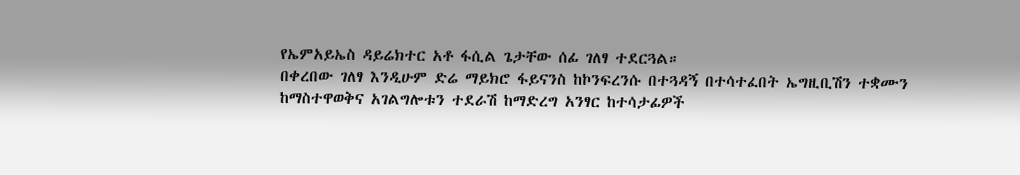የኤምአይኤስ ዳይሬክተር አቶ ፋሲል ጌታቸው ሰፊ ገለፃ ተደርጓል።
በቀረበው ገለፃ እንዲሁም ድሬ ማይክሮ ፋይናንስ ከኮንፍረንሱ በተጓዳኝ በተሳተፈበት ኤግዚቢሽን ተቋሙን ከማስተዋወቅና አገልግሎቱን ተደራሽ ከማድረግ አንፃር ከተሳታፊዎች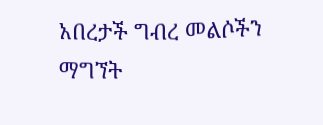አበረታች ግብረ መልሶችን ማግኘት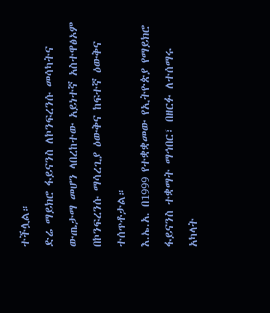ተችሏል።
ድሬ ማይክሮ ፋይናንስ ለኮንፍረንሱ መሳካትና ውጤታማ መሆን ላበረከተው አይነተኛ አስተዋፅኦም በኮንፍረንሱ ማሳረጊያ ዕውቅና ከፍተኛ ዕውቅና ተሰጥቶታል።
እ.ኤ.አ. በ1999 የተቋቋመው የኢትዮጵያ የማይክሮ ፋይናንስ ተቋማት ማኅበር፣ በዘርፉ ለተሰማሩ አካላት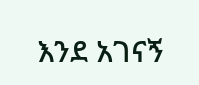እንደ አገናኝ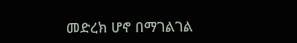መድረክ ሆኖ በማገልገል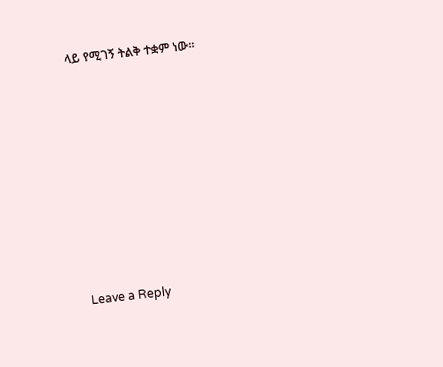ላይ የሚገኝ ትልቅ ተቋም ነው።














Leave a Reply